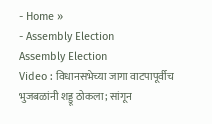- Home »
- Assembly Election
Assembly Election
Video : विधानसभेच्या जागा वाटपापूर्वीच भुजबळांनी शड्डू ठोकला; सांगून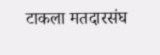टाकला मतदारसंघ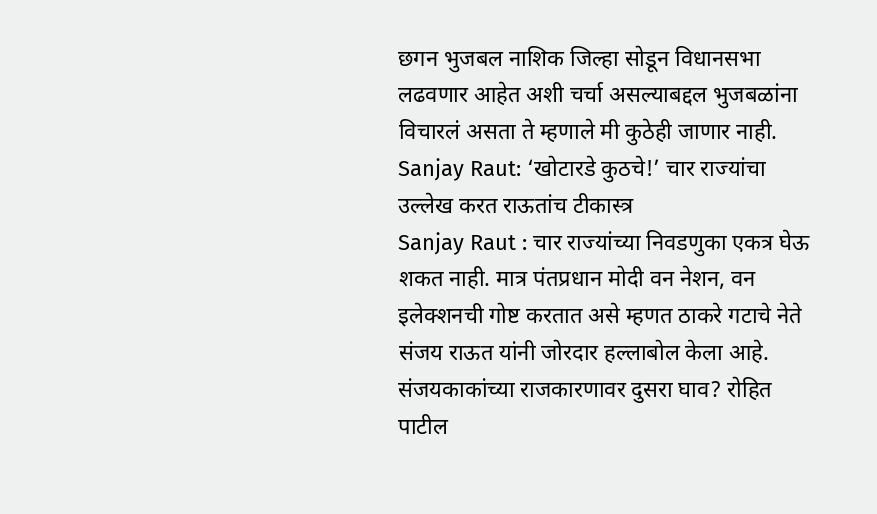छगन भुजबल नाशिक जिल्हा सोडून विधानसभा लढवणार आहेत अशी चर्चा असल्याबद्दल भुजबळांना विचारलं असता ते म्हणाले मी कुठेही जाणार नाही.
Sanjay Raut: ‘खोटारडे कुठचे!’ चार राज्यांचा उल्लेख करत राऊतांच टीकास्त्र
Sanjay Raut : चार राज्यांच्या निवडणुका एकत्र घेऊ शकत नाही. मात्र पंतप्रधान मोदी वन नेशन, वन इलेक्शनची गोष्ट करतात असे म्हणत ठाकरे गटाचे नेते संजय राऊत यांनी जोरदार हल्लाबोल केला आहे.
संजयकाकांच्या राजकारणावर दुसरा घाव? रोहित पाटील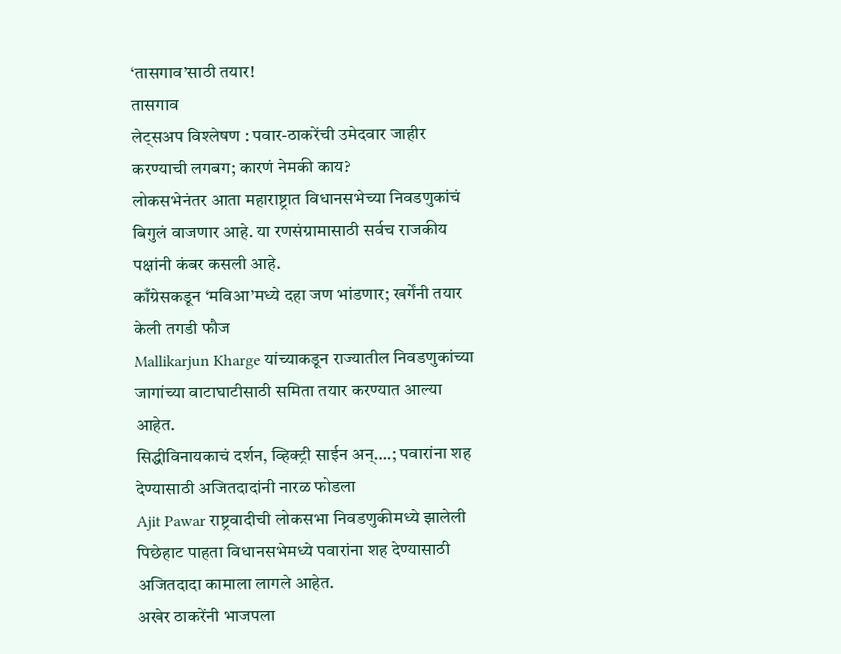‘तासगाव’साठी तयार!
तासगाव
लेट्सअप विश्लेषण : पवार-ठाकरेंची उमेदवार जाहीर करण्याची लगबग; कारणं नेमकी काय?
लोकसभेनंतर आता महाराष्ट्रात विधानसभेच्या निवडणुकांचं बिगुलं वाजणार आहे. या रणसंग्रामासाठी सर्वच राजकीय पक्षांनी कंबर कसली आहे.
काँग्रेसकडून ‘मविआ’मध्ये दहा जण भांडणार; खर्गेंनी तयार केली तगडी फौज
Mallikarjun Kharge यांच्याकडून राज्यातील निवडणुकांच्या जागांच्या वाटाघाटीसाठी समिता तयार करण्यात आल्या आहेत.
सिद्धीविनायकाचं दर्शन, व्हिक्ट्री साईन अन्….; पवारांना शह देण्यासाठी अजितदादांनी नारळ फोडला
Ajit Pawar राष्ट्रवादीची लोकसभा निवडणुकीमध्ये झालेली पिछेहाट पाहता विधानसभेमध्ये पवारांना शह देण्यासाठी अजितदादा कामाला लागले आहेत.
अखेर ठाकरेंनी भाजपला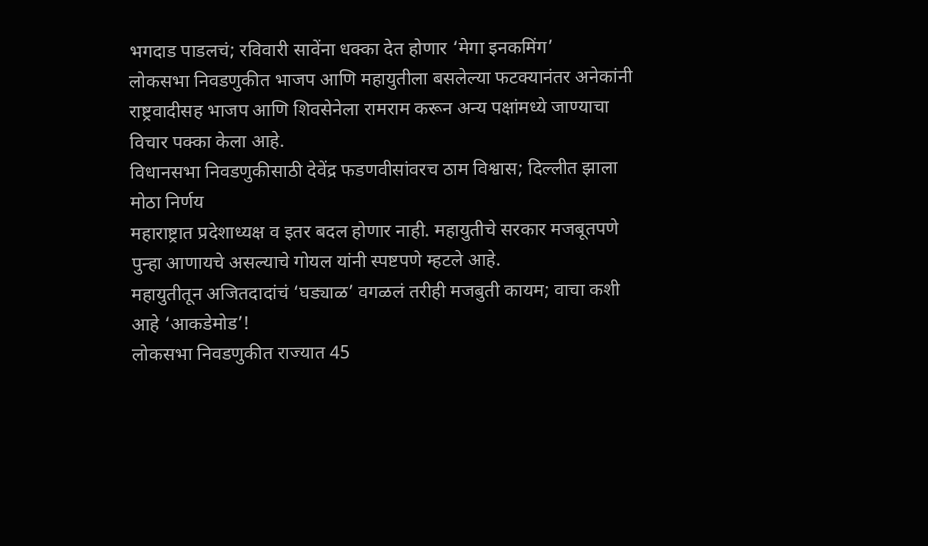भगदाड पाडलचं; रविवारी सावेंना धक्का देत होणार ‘मेगा इनकमिंग’
लोकसभा निवडणुकीत भाजप आणि महायुतीला बसलेल्या फटक्यानंतर अनेकांनी राष्ट्रवादीसह भाजप आणि शिवसेनेला रामराम करून अन्य पक्षांमध्ये जाण्याचा विचार पक्का केला आहे.
विधानसभा निवडणुकीसाठी देवेंद्र फडणवीसांवरच ठाम विश्वास; दिल्लीत झाला मोठा निर्णय
महाराष्ट्रात प्रदेशाध्यक्ष व इतर बदल होणार नाही. महायुतीचे सरकार मजबूतपणे पुन्हा आणायचे असल्याचे गोयल यांनी स्पष्टपणे म्हटले आहे.
महायुतीतून अजितदादांचं ‘घड्याळ’ वगळलं तरीही मजबुती कायम; वाचा कशी आहे ‘आकडेमोड’!
लोकसभा निवडणुकीत राज्यात 45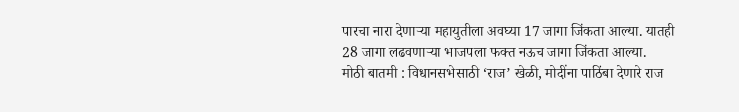पारचा नारा देणाऱ्या महायुतीला अवघ्या 17 जागा जिंकता आल्या. यातही 28 जागा लढवणाऱ्या भाजपला फक्त नऊच जागा जिंकता आल्या.
मोठी बातमी : विधानसभेसाठी ‘राज’ खेळी, मोदींना पाठिंबा देणारे राज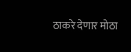ठाकरे देणार मोठा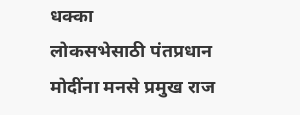धक्का
लोकसभेसाठी पंतप्रधान मोदींना मनसे प्रमुख राज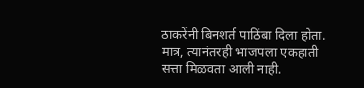ठाकरेंनी बिनशर्त पाठिंबा दिला होता. मात्र, त्यानंतरही भाजपला एकहाती सत्ता मिळवता आली नाही.